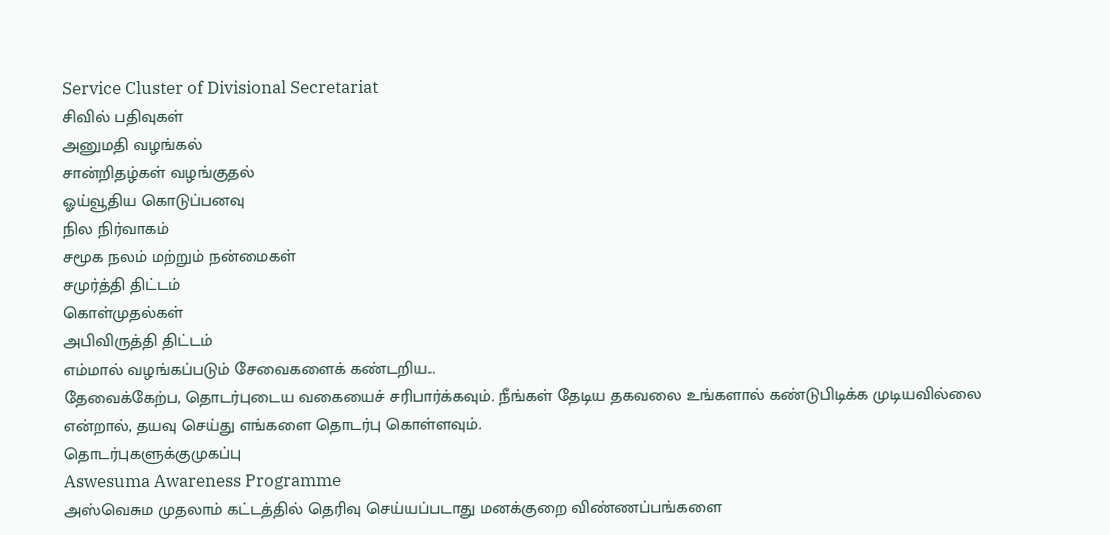Service Cluster of Divisional Secretariat
சிவில் பதிவுகள்
அனுமதி வழங்கல்
சான்றிதழ்கள் வழங்குதல்
ஓய்வூதிய கொடுப்பனவு
நில நிர்வாகம்
சமூக நலம் மற்றும் நன்மைகள்
சமுர்த்தி திட்டம்
கொள்முதல்கள்
அபிவிருத்தி திட்டம்
எம்மால் வழங்கப்படும் சேவைகளைக் கண்டறிய...
தேவைக்கேற்ப, தொடர்புடைய வகையைச் சரிபார்க்கவும். நீங்கள் தேடிய தகவலை உங்களால் கண்டுபிடிக்க முடியவில்லை என்றால், தயவு செய்து எங்களை தொடர்பு கொள்ளவும்.
தொடர்புகளுக்குமுகப்பு
Aswesuma Awareness Programme
அஸ்வெசும முதலாம் கட்டத்தில் தெரிவு செய்யப்படாது மனக்குறை விண்ணப்பங்களை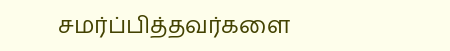சமர்ப்பித்தவர்களை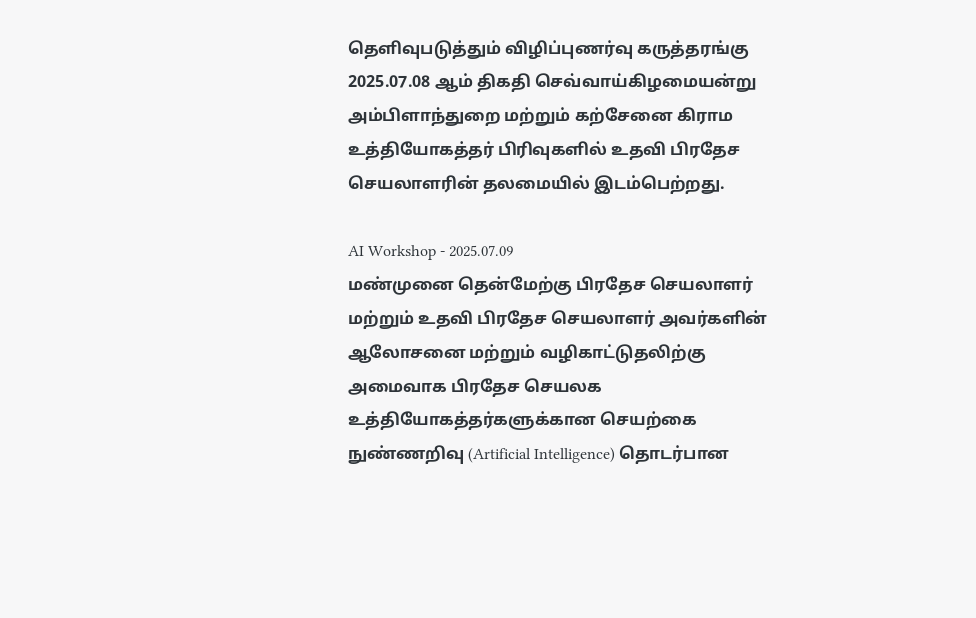தெளிவுபடுத்தும் விழிப்புணர்வு கருத்தரங்கு 2025.07.08 ஆம் திகதி செவ்வாய்கிழமையன்று அம்பிளாந்துறை மற்றும் கற்சேனை கிராம உத்தியோகத்தர் பிரிவுகளில் உதவி பிரதேச செயலாளரின் தலமையில் இடம்பெற்றது.

AI Workshop - 2025.07.09
மண்முனை தென்மேற்கு பிரதேச செயலாளர் மற்றும் உதவி பிரதேச செயலாளர் அவர்களின் ஆலோசனை மற்றும் வழிகாட்டுதலிற்கு அமைவாக பிரதேச செயலக உத்தியோகத்தர்களுக்கான செயற்கை நுண்ணறிவு (Artificial Intelligence) தொடர்பான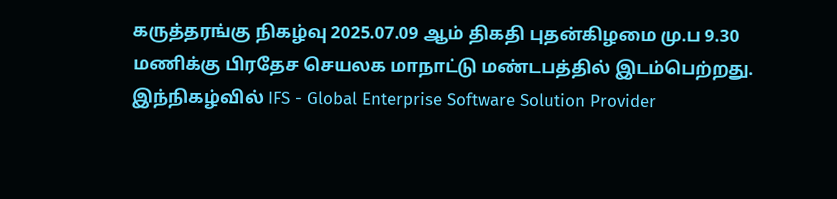கருத்தரங்கு நிகழ்வு 2025.07.09 ஆம் திகதி புதன்கிழமை மு.ப 9.30 மணிக்கு பிரதேச செயலக மாநாட்டு மண்டபத்தில் இடம்பெற்றது.
இந்நிகழ்வில் IFS - Global Enterprise Software Solution Provider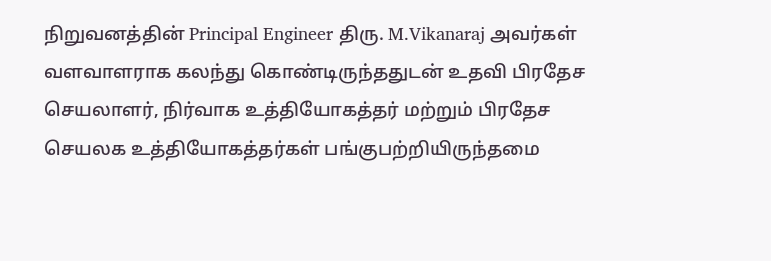நிறுவனத்தின் Principal Engineer திரு. M.Vikanaraj அவர்கள் வளவாளராக கலந்து கொண்டிருந்ததுடன் உதவி பிரதேச செயலாளர், நிர்வாக உத்தியோகத்தர் மற்றும் பிரதேச செயலக உத்தியோகத்தர்கள் பங்குபற்றியிருந்தமை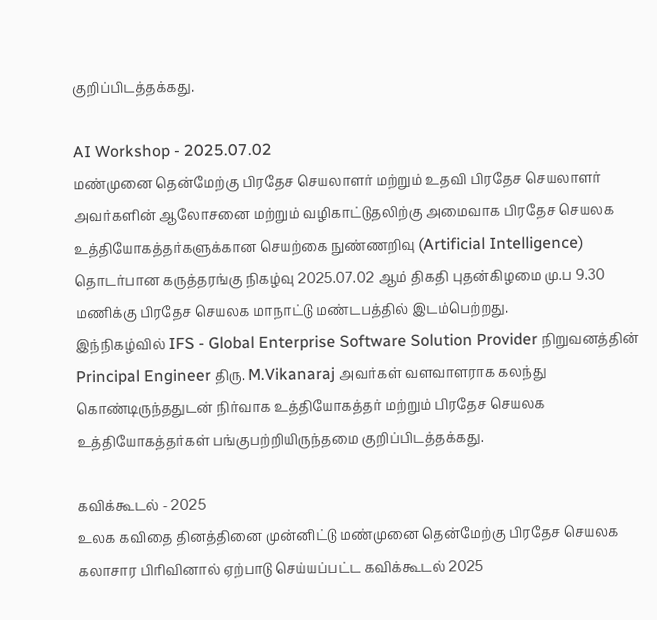குறிப்பிடத்தக்கது.

AI Workshop - 2025.07.02
மண்முனை தென்மேற்கு பிரதேச செயலாளர் மற்றும் உதவி பிரதேச செயலாளர் அவர்களின் ஆலோசனை மற்றும் வழிகாட்டுதலிற்கு அமைவாக பிரதேச செயலக உத்தியோகத்தர்களுக்கான செயற்கை நுண்ணறிவு (Artificial Intelligence) தொடர்பான கருத்தரங்கு நிகழ்வு 2025.07.02 ஆம் திகதி புதன்கிழமை மு.ப 9.30 மணிக்கு பிரதேச செயலக மாநாட்டு மண்டபத்தில் இடம்பெற்றது.
இந்நிகழ்வில் IFS - Global Enterprise Software Solution Provider நிறுவனத்தின் Principal Engineer திரு. M.Vikanaraj அவர்கள் வளவாளராக கலந்து கொண்டிருந்ததுடன் நிர்வாக உத்தியோகத்தர் மற்றும் பிரதேச செயலக உத்தியோகத்தர்கள் பங்குபற்றியிருந்தமை குறிப்பிடத்தக்கது.

கவிக்கூடல் - 2025
உலக கவிதை தினத்தினை முன்னிட்டு மண்முனை தென்மேற்கு பிரதேச செயலக கலாசார பிரிவினால் ஏற்பாடு செய்யப்பட்ட கவிக்கூடல் 2025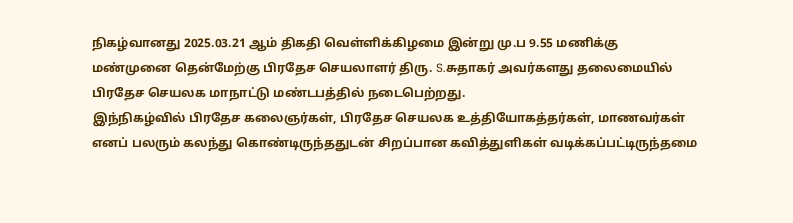நிகழ்வானது 2025.03.21 ஆம் திகதி வெள்ளிக்கிழமை இன்று மு.ப 9.55 மணிக்கு மண்முனை தென்மேற்கு பிரதேச செயலாளர் திரு. S.சுதாகர் அவர்களது தலைமையில் பிரதேச செயலக மாநாட்டு மண்டபத்தில் நடைபெற்றது.
இந்நிகழ்வில் பிரதேச கலைஞர்கள், பிரதேச செயலக உத்தியோகத்தர்கள், மாணவர்கள் எனப் பலரும் கலந்து கொண்டிருந்ததுடன் சிறப்பான கவித்துளிகள் வடிக்கப்பட்டிருந்தமை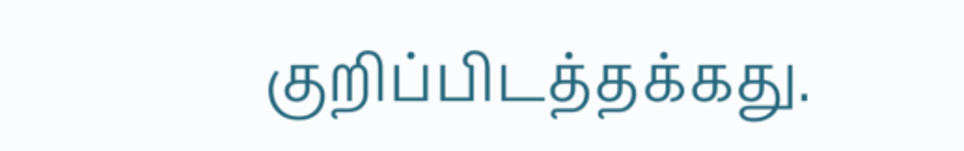குறிப்பிடத்தக்கது.